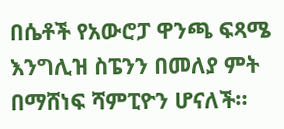በሴቶች የአውሮፓ ዋንጫ ፍጻሜ እንግሊዝ ስፔንን በመለያ ምት በማሸነፍ ሻምፒዮን ሆናለች።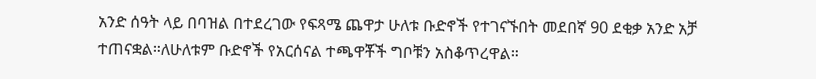አንድ ሰዓት ላይ በባዝል በተደረገው የፍጻሜ ጨዋታ ሁለቱ ቡድኖች የተገናኙበት መደበኛ 90 ደቂቃ አንድ አቻ ተጠናቋል።ለሁለቱም ቡድኖች የአርሰናል ተጫዋቾች ግቦቹን አስቆጥረዋል።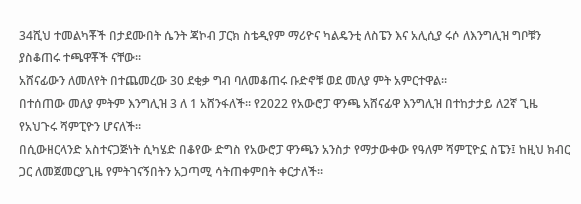34ሺህ ተመልካቾች በታደሙበት ሴንት ጃኮብ ፓርክ ስቴዲየም ማሪዮና ካልዴንቲ ለስፔን እና አሊሲያ ሩሶ ለእንግሊዝ ግቦቹን ያስቆጠሩ ተጫዋቾች ናቸው።
አሸናፊውን ለመለየት በተጨመረው 30 ደቂቃ ግብ ባለመቆጠሩ ቡድኖቹ ወደ መለያ ምት አምርተዋል።
በተሰጠው መለያ ምትም እንግሊዝ 3 ለ 1 አሸንፋለች። የ2022 የአውሮፓ ዋንጫ አሸናፊዋ እንግሊዝ በተከታታይ ለ2ኛ ጊዜ የአህጉሩ ሻምፒዮን ሆናለች።
በሲውዘርላንድ አስተናጋጅነት ሲካሄድ በቆየው ድግስ የአውሮፓ ዋንጫን አንስታ የማታውቀው የዓለም ሻምፒዮኗ ስፔን፤ ከዚህ ክብር ጋር ለመጀመርያጊዜ የምትገናኝበትን አጋጣሚ ሳትጠቀምበት ቀርታለች።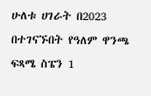ሁለቱ ሀገራት በ2023 በተገናኙበት የዓለም ዋንጫ ፍጻሜ ስፔን 1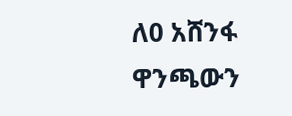ለ0 አሸንፋ ዋንጫውን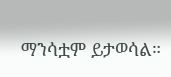ማንሳቷም ይታወሳል።